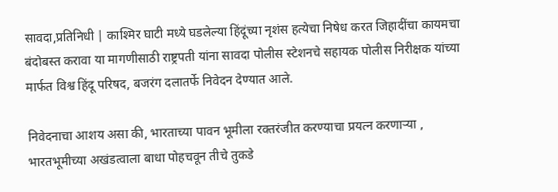सावदा,प्रतिनिधी | काश्मिर घाटी मध्ये घडलेल्या हिंदूंच्या नृशंस हत्येचा निषेध करत जिहादींचा कायमचा बंदोबस्त करावा या मागणीसाठी राष्ट्रपती यांना सावदा पोलीस स्टेशनचे सहायक पोलीस निरीक्षक यांच्या मार्फत विश्व हिंदू परिषद, बजरंग दलातर्फे निवेदन देण्यात आले.

निवेदनाचा आशय असा की, भारताच्या पावन भूमीला रक्तरंजीत करण्याचा प्रयत्न करणाऱ्या , भारतभूमीच्या अखंडत्वाला बाधा पोहचवून तीचे तुकडे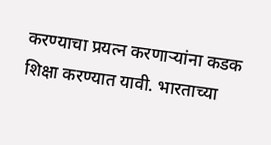करण्याचा प्रयत्न करणाऱ्यांना कडक शिक्षा करण्यात यावी. भारताच्या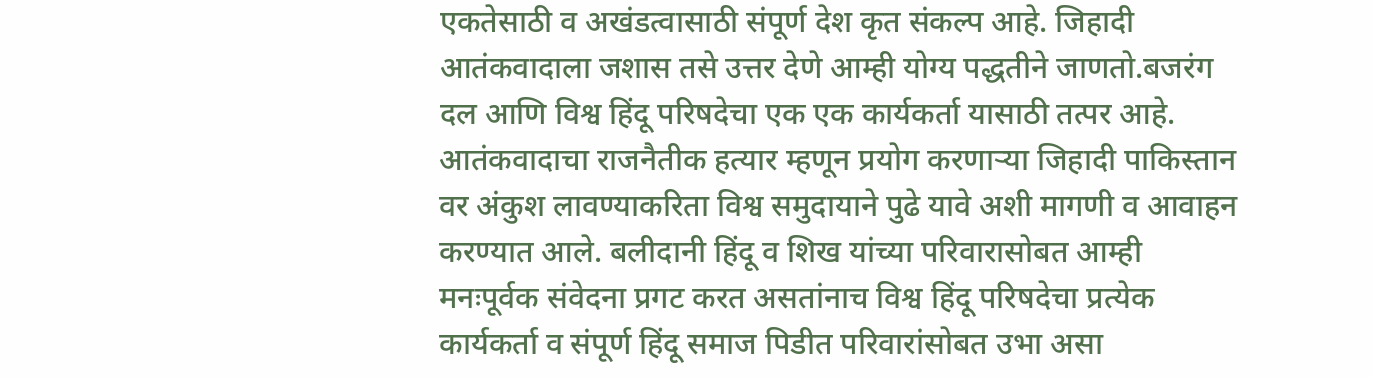एकतेसाठी व अखंडत्वासाठी संपूर्ण देश कृत संकल्प आहे. जिहादी आतंकवादाला जशास तसे उत्तर देणे आम्ही योग्य पद्धतीने जाणतो.बजरंग दल आणि विश्व हिंदू परिषदेचा एक एक कार्यकर्ता यासाठी तत्पर आहे. आतंकवादाचा राजनैतीक हत्यार म्हणून प्रयोग करणाऱ्या जिहादी पाकिस्तान वर अंकुश लावण्याकरिता विश्व समुदायाने पुढे यावे अशी मागणी व आवाहन करण्यात आले. बलीदानी हिंदू व शिख यांच्या परिवारासोबत आम्ही मनःपूर्वक संवेदना प्रगट करत असतांनाच विश्व हिंदू परिषदेचा प्रत्येक कार्यकर्ता व संपूर्ण हिंदू समाज पिडीत परिवारांसोबत उभा असा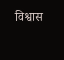विश्वास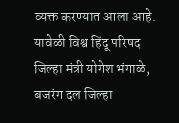व्यक्त करण्यात आला आहे. यावेळी विश्व हिंदू परिषद जिल्हा मंत्री योगेश भंगाळे, बजरंग दल जिल्हा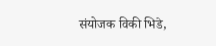संयोजक विकी भिडे,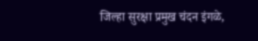जिल्हा सुरक्षा प्रमुख चंदन इंगळे,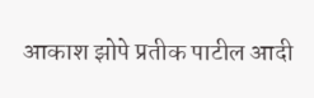आकाश झोपे प्रतीक पाटील आदी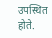उपस्थित होते.